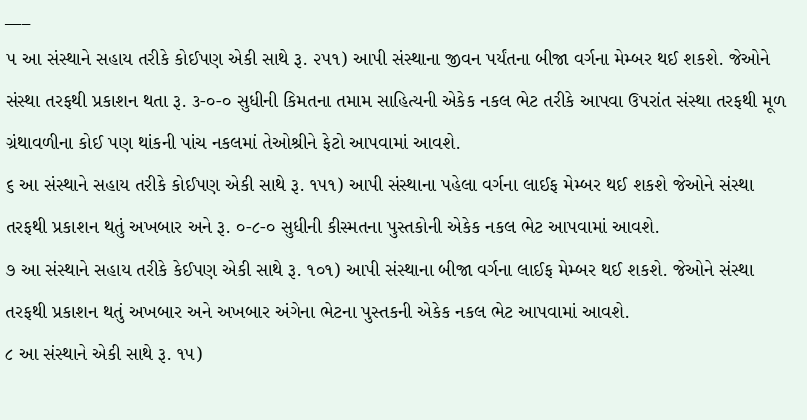___
૫ આ સંસ્થાને સહાય તરીકે કોઈપણ એકી સાથે રૂ. ૨૫૧) આપી સંસ્થાના જીવન પર્યંતના બીજા વર્ગના મેમ્બર થઈ શકશે. જેઓને સંસ્થા તરફથી પ્રકાશન થતા રૂ. ૩-૦-૦ સુધીની કિમતના તમામ સાહિત્યની એકેક નકલ ભેટ તરીકે આપવા ઉપરાંત સંસ્થા તરફથી મૂળ ગ્રંથાવળીના કોઈ પણ થાંકની પાંચ નકલમાં તેઓશ્રીને ફેટો આપવામાં આવશે.
૬ આ સંસ્થાને સહાય તરીકે કોઈપણ એકી સાથે રૂ. ૧૫૧) આપી સંસ્થાના પહેલા વર્ગના લાઈફ મેમ્બર થઈ શકશે જેઓને સંસ્થા તરફથી પ્રકાશન થતું અખબાર અને રૂ. ૦-૮-૦ સુધીની કીસ્મતના પુસ્તકોની એકેક નકલ ભેટ આપવામાં આવશે.
૭ આ સંસ્થાને સહાય તરીકે કેઈપણ એકી સાથે રૂ. ૧૦૧) આપી સંસ્થાના બીજા વર્ગના લાઈફ મેમ્બર થઈ શકશે. જેઓને સંસ્થા તરફથી પ્રકાશન થતું અખબાર અને અખબાર અંગેના ભેટના પુસ્તકની એકેક નકલ ભેટ આપવામાં આવશે.
૮ આ સંસ્થાને એકી સાથે રૂ. ૧૫)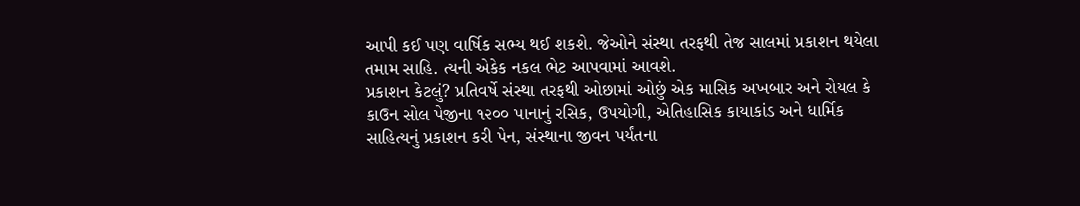આપી કઈ પણ વાર્ષિક સભ્ય થઈ શકશે. જેઓને સંસ્થા તરફથી તેજ સાલમાં પ્રકાશન થયેલા તમામ સાહિ. ત્યની એકેક નકલ ભેટ આપવામાં આવશે.
પ્રકાશન કેટલું? પ્રતિવર્ષે સંસ્થા તરફથી ઓછામાં ઓછું એક માસિક અખબાર અને રોયલ કે કાઉન સોલ પેજીના ૧૨૦૦ પાનાનું રસિક, ઉપયોગી, એતિહાસિક કાયાકાંડ અને ધાર્મિક સાહિત્યનું પ્રકાશન કરી પેન, સંસ્થાના જીવન પર્યંતના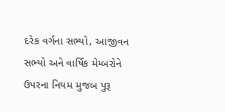દરેક વર્ગના સભ્યો, આજીવન સભ્યો અને વાર્ષિક મેમ્બરોને ઉપરના નિયમ મુજબ પુરૂ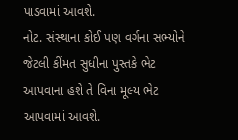પાડવામાં આવશે.
નોટ. સંસ્થાના કોઈ પણ વર્ગના સભ્યોને જેટલી કીંમત સુધીના પુસ્તકે ભેટ આપવાના હશે તે વિના મૂલ્ય ભેટ આપવામાં આવશે.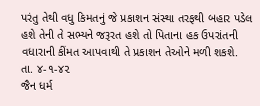પરંતુ તેથી વધુ કિમતનું જે પ્રકાશન સંસ્થા તરફથી બહાર પડેલ હશે તેની તે સભ્યને જરૂરત હશે તો પિતાના હક ઉપરાંતની વધારાની કીંમત આપવાથી તે પ્રકાશન તેઓને મળી શકશે.
તા. ૪-૧-૪૨
જૈન ધર્મ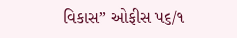વિકાસ” ઓફીસ પ૬/૧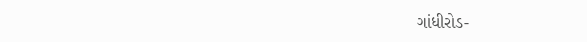ગાંધીરોડ-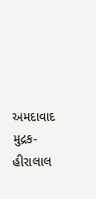અમદાવાદ
મુદ્રક-હીરાલાલ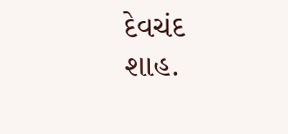દેવચંદ શાહ.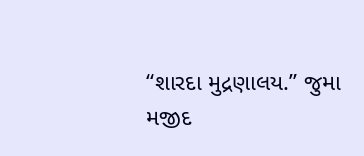“શારદા મુદ્રણાલય.” જુમા મજીદ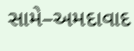સામે–અમદાવાદ